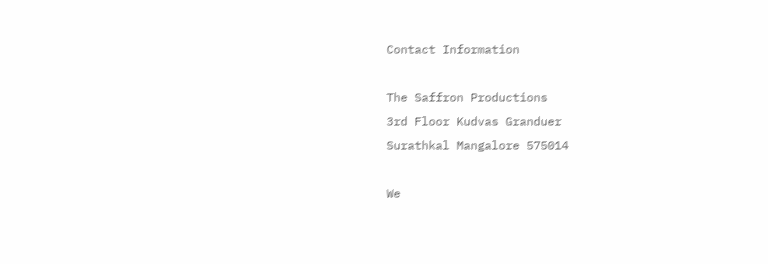Contact Information

The Saffron Productions
3rd Floor Kudvas Granduer
Surathkal Mangalore 575014

We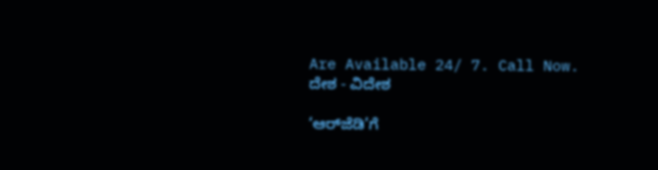Are Available 24/ 7. Call Now.
ದೇಶ - ವಿದೇಶ

‘ಆರ್‌ಜೆಡಿ’ಗೆ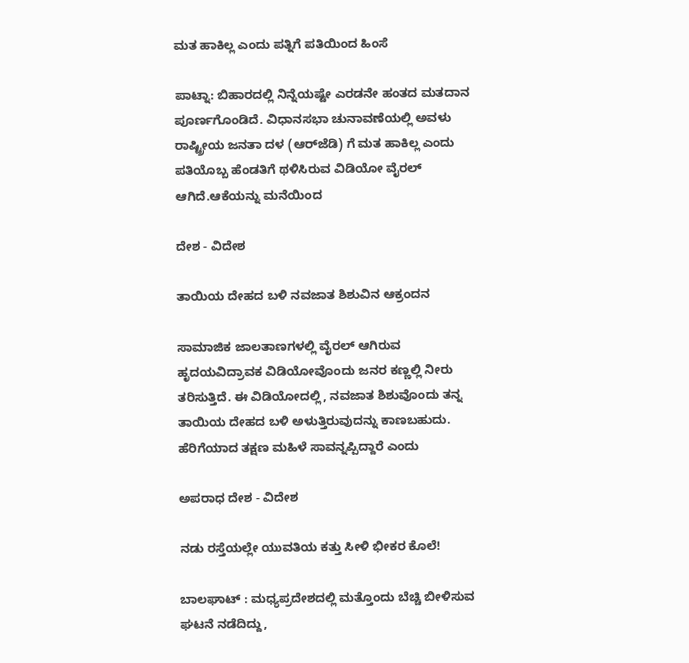ಮತ ಹಾಕಿಲ್ಲ ಎಂದು ಪತ್ನಿಗೆ ಪತಿಯಿಂದ ಹಿಂಸೆ

ಪಾಟ್ನಾ: ಬಿಹಾರದಲ್ಲಿ ನಿನ್ನೆಯಷ್ಟೇ ಎರಡನೇ ಹಂತದ ಮತದಾನ ಪೂರ್ಣಗೊಂಡಿದೆ. ವಿಧಾನಸಭಾ ಚುನಾವಣೆಯಲ್ಲಿ ಅವಳು ರಾಷ್ಟ್ರೀಯ ಜನತಾ ದಳ (ಆರ್‌ಜೆಡಿ) ಗೆ ಮತ ಹಾಕಿಲ್ಲ ಎಂದು ಪತಿಯೊಬ್ಬ ಹೆಂಡತಿಗೆ ಥಳಿಸಿರುವ ವಿಡಿಯೋ ವೈರಲ್ ಆಗಿದೆ.ಆಕೆಯನ್ನು ಮನೆಯಿಂದ

ದೇಶ - ವಿದೇಶ

ತಾಯಿಯ ದೇಹದ ಬಳಿ ನವಜಾತ ಶಿಶುವಿನ ಆಕ್ರಂದನ

ಸಾಮಾಜಿಕ ಜಾಲತಾಣಗಳಲ್ಲಿ ವೈರಲ್ ಆಗಿರುವ ಹೃದಯವಿದ್ರಾವಕ ವಿಡಿಯೋವೊಂದು ಜನರ ಕಣ್ಣಲ್ಲಿ ನೀರು ತರಿಸುತ್ತಿದೆ. ಈ ವಿಡಿಯೋದಲ್ಲಿ, ನವಜಾತ ಶಿಶುವೊಂದು ತನ್ನ ತಾಯಿಯ ದೇಹದ ಬಳಿ ಅಳುತ್ತಿರುವುದನ್ನು ಕಾಣಬಹುದು.  ಹೆರಿಗೆಯಾದ ತಕ್ಷಣ ಮಹಿಳೆ ಸಾವನ್ನಪ್ಪಿದ್ದಾರೆ ಎಂದು

ಅಪರಾಧ ದೇಶ - ವಿದೇಶ

ನಡು ರಸ್ತೆಯಲ್ಲೇ ಯುವತಿಯ ಕತ್ತು ಸೀಳಿ ಭೀಕರ ಕೊಲೆ!

ಬಾಲಘಾಟ್ : ಮಧ್ಯಪ್ರದೇಶದಲ್ಲಿ ಮತ್ತೊಂದು ಬೆಚ್ಚಿ ಬೀಳಿಸುವ ಘಟನೆ ನಡೆದಿದ್ದು,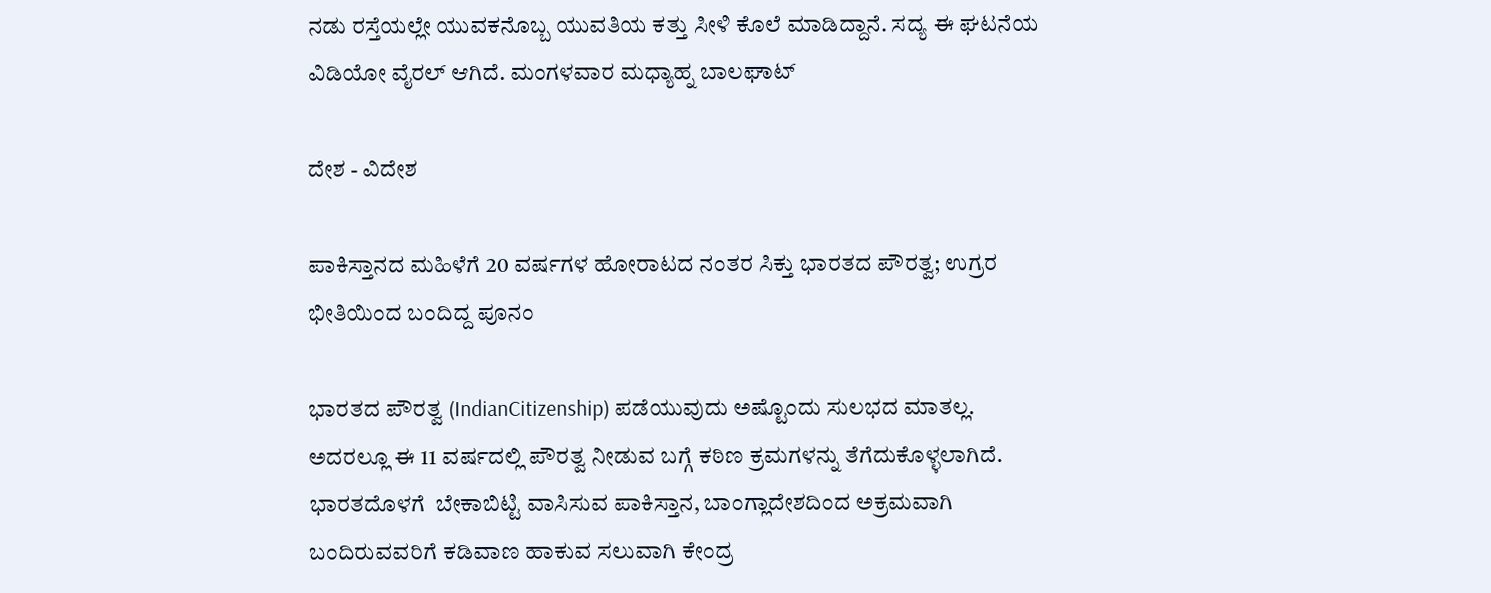ನಡು ರಸ್ತೆಯಲ್ಲೇ ಯುವಕನೊಬ್ಬ ಯುವತಿಯ ಕತ್ತು ಸೀಳಿ ಕೊಲೆ ಮಾಡಿದ್ದಾನೆ. ಸದ್ಯ ಈ ಘಟನೆಯ ವಿಡಿಯೋ ವೈರಲ್ ಆಗಿದೆ. ಮಂಗಳವಾರ ಮಧ್ಯಾಹ್ನ ಬಾಲಘಾಟ್

ದೇಶ - ವಿದೇಶ

ಪಾಕಿಸ್ತಾನದ ಮಹಿಳೆಗೆ 20 ವರ್ಷಗಳ ಹೋರಾಟದ ನಂತರ ಸಿಕ್ತು ಭಾರತದ ಪೌರತ್ವ; ಉಗ್ರರ ಭೀತಿಯಿಂದ ಬಂದಿದ್ದ ಪೂನಂ

ಭಾರತದ ಪೌರತ್ವ (IndianCitizenship) ಪಡೆಯುವುದು ಅಷ್ಟೊಂದು ಸುಲಭದ ಮಾತಲ್ಲ. ಅದರಲ್ಲೂ ಈ 11 ವರ್ಷದಲ್ಲಿ ಪೌರತ್ವ ನೀಡುವ ಬಗ್ಗೆ ಕಠಿಣ ಕ್ರಮಗಳನ್ನು ತೆಗೆದುಕೊಳ್ಳಲಾಗಿದೆ. ಭಾರತದೊಳಗೆ  ಬೇಕಾಬಿಟ್ಟಿ ವಾಸಿಸುವ ಪಾಕಿಸ್ತಾನ, ಬಾಂಗ್ಲಾದೇಶದಿಂದ ಅಕ್ರಮವಾಗಿ ಬಂದಿರುವವರಿಗೆ ಕಡಿವಾಣ ಹಾಕುವ ಸಲುವಾಗಿ ಕೇಂದ್ರ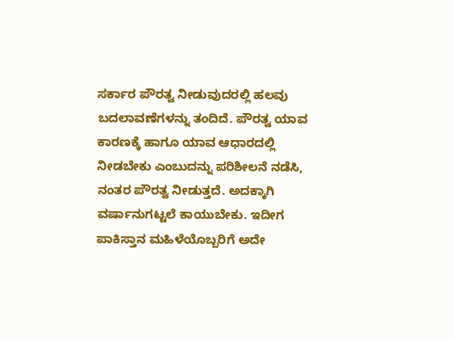ಸರ್ಕಾರ ಪೌರತ್ವ ನೀಡುವುದರಲ್ಲಿ ಹಲವು ಬದಲಾವಣೆಗಳನ್ನು ತಂದಿದೆ. ಪೌರತ್ವ ಯಾವ ಕಾರಣಕ್ಕೆ ಹಾಗೂ ಯಾವ ಆಧಾರದಲ್ಲಿ ನೀಡಬೇಕು ಎಂಬುದನ್ನು ಪರಿಶೀಲನೆ ನಡೆಸಿ, ನಂತರ ಪೌರತ್ವ ನೀಡುತ್ತದೆ. ಅದಕ್ಕಾಗಿ ವರ್ಷಾನುಗಟ್ಟಲೆ ಕಾಯುಬೇಕು. ಇದೀಗ ಪಾಕಿಸ್ತಾನ ಮಹಿಳೆಯೊಬ್ಬರಿಗೆ ಅದೇ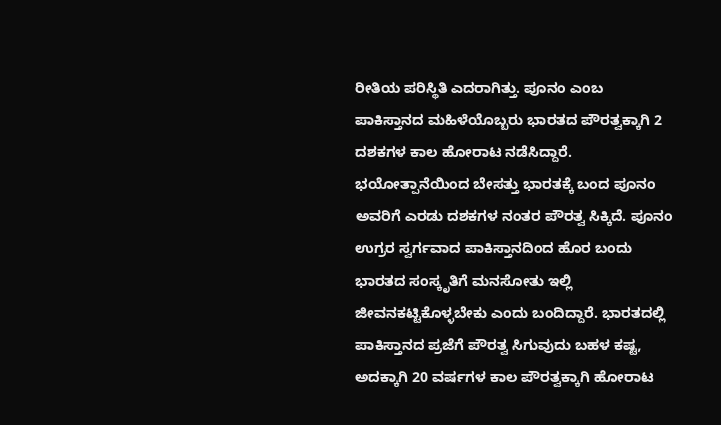ರೀತಿಯ ಪರಿಸ್ಥಿತಿ ಎದರಾಗಿತ್ತು. ಪೂನಂ ಎಂಬ ಪಾಕಿಸ್ತಾನದ ಮಹಿಳೆಯೊಬ್ಬರು ಭಾರತದ ಪೌರತ್ವಕ್ಕಾಗಿ 2 ದಶಕಗಳ ಕಾಲ ಹೋರಾಟ ನಡೆಸಿದ್ದಾರೆ. ಭಯೋತ್ಪಾನೆಯಿಂದ ಬೇಸತ್ತು ಭಾರತಕ್ಕೆ ಬಂದ ಪೂನಂ ಅವರಿಗೆ ಎರಡು ದಶಕಗಳ ನಂತರ ಪೌರತ್ವ ಸಿಕ್ಕಿದೆ. ಪೂನಂ ಉಗ್ರರ ಸ್ವರ್ಗವಾದ ಪಾಕಿಸ್ತಾನದಿಂದ ಹೊರ ಬಂದು ಭಾರತದ ಸಂಸ್ಕೃತಿಗೆ ಮನಸೋತು ಇಲ್ಲಿ ಜೀವನಕಟ್ಟಿಕೊಳ್ಳಬೇಕು ಎಂದು ಬಂದಿದ್ದಾರೆ. ಭಾರತದಲ್ಲಿ ಪಾಕಿಸ್ತಾನದ ಪ್ರಜೆಗೆ ಪೌರತ್ವ ಸಿಗುವುದು ಬಹಳ ಕಷ್ಟ, ಅದಕ್ಕಾಗಿ 20 ವರ್ಷಗಳ ಕಾಲ ಪೌರತ್ವಕ್ಕಾಗಿ ಹೋರಾಟ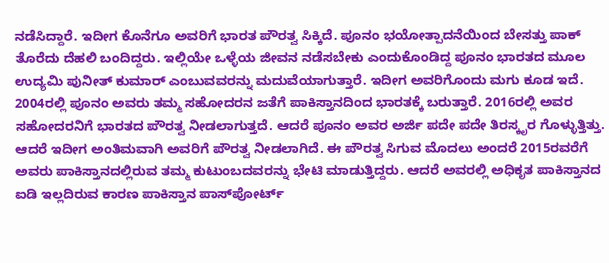ನಡೆಸಿದ್ದಾರೆ. ಇದೀಗ ಕೊನೆಗೂ ಅವರಿಗೆ ಭಾರತ ಪೌರತ್ವ ಸಿಕ್ಕಿದೆ. ಪೂನಂ ಭಯೋತ್ಪಾದನೆಯಿಂದ ಬೇಸತ್ತು ಪಾಕ್ ತೊರೆದು ದೆಹಲಿ ಬಂದಿದ್ದರು. ಇಲ್ಲಿಯೇ ಒಳ್ಳೆಯ ಜೀವನ ನಡೆಸಬೇಕು ಎಂದುಕೊಂಡಿದ್ದ ಪೂನಂ ಭಾರತದ ಮೂಲ ಉದ್ಯಮಿ ಪುನೀತ್ ಕುಮಾರ್ ಎಂಬುವವರನ್ನು ಮದುವೆಯಾಗುತ್ತಾರೆ. ಇದೀಗ ಅವರಿಗೊಂದು ಮಗು ಕೂಡ ಇದೆ. 2004ರಲ್ಲಿ ಪೂನಂ ಅವರು ತಮ್ಮ ಸಹೋದರನ ಜತೆಗೆ ಪಾಕಿಸ್ತಾನದಿಂದ ಭಾರತಕ್ಕೆ ಬರುತ್ತಾರೆ. 2016ರಲ್ಲಿ ಅವರ ಸಹೋದರನಿಗೆ ಭಾರತದ ಪೌರತ್ವ ನೀಡಲಾಗುತ್ತದೆ. ಆದರೆ ಪೂನಂ ಅವರ ಅರ್ಜಿ ಪದೇ ಪದೇ ತಿರಸ್ಕೃರ ಗೊಳ್ಳುತ್ತಿತ್ತು. ಆದರೆ ಇದೀಗ ಅಂತಿಮವಾಗಿ ಅವರಿಗೆ ಪೌರತ್ವ ನೀಡಲಾಗಿದೆ. ಈ ಪೌರತ್ವ ಸಿಗುವ ಮೊದಲು ಅಂದರೆ 2015ರವರೆಗೆ ಅವರು ಪಾಕಿಸ್ತಾನದಲ್ಲಿರುವ ತಮ್ಮ ಕುಟುಂಬದವರನ್ನು ಭೇಟಿ ಮಾಡುತ್ತಿದ್ದರು. ಆದರೆ ಅವರಲ್ಲಿ ಅಧಿಕೃತ ಪಾಕಿಸ್ತಾನದ ಐಡಿ ಇಲ್ಲದಿರುವ ಕಾರಣ ಪಾಕಿಸ್ತಾನ ಪಾಸ್‌ಪೋರ್ಟ್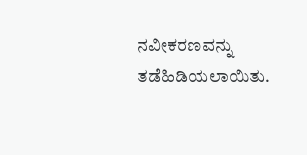ನವೀಕರಣವನ್ನು ತಡೆಹಿಡಿಯಲಾಯಿತು.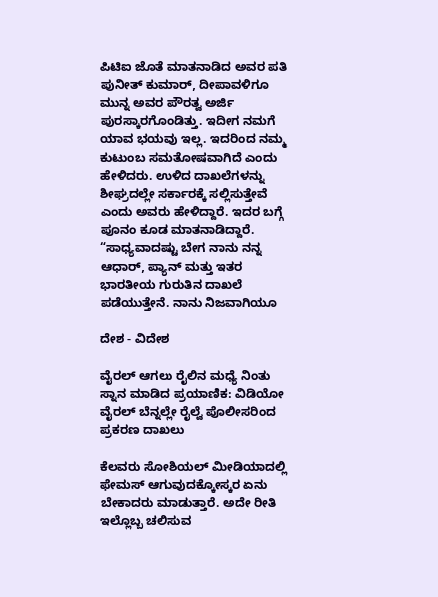ಪಿಟಿಐ ಜೊತೆ ಮಾತನಾಡಿದ ಅವರ ಪತಿ ಪುನೀತ್ ಕುಮಾರ್, ದೀಪಾವಳಿಗೂ ಮುನ್ನ ಅವರ ಪೌರತ್ವ ಅರ್ಜಿ ಪುರಸ್ಕಾರಗೊಂಡಿತ್ತು. ಇದೀಗ ನಮಗೆ ಯಾವ ಭಯವು ಇಲ್ಲ. ಇದರಿಂದ ನಮ್ಮ ಕುಟುಂಬ ಸಮತೋಷವಾಗಿದೆ ಎಂದು ಹೇಳಿದರು. ಉಳಿದ ದಾಖಲೆಗಳನ್ನು ಶೀಘ್ರದಲ್ಲೇ ಸರ್ಕಾರಕ್ಕೆ ಸಲ್ಲಿಸುತ್ತೇವೆ ಎಂದು ಅವರು ಹೇಳಿದ್ದಾರೆ. ಇದರ ಬಗ್ಗೆ ಪೂನಂ ಕೂಡ ಮಾತನಾಡಿದ್ದಾರೆ. “ಸಾಧ್ಯವಾದಷ್ಟು ಬೇಗ ನಾನು ನನ್ನ ಆಧಾರ್, ಪ್ಯಾನ್ ಮತ್ತು ಇತರ ಭಾರತೀಯ ಗುರುತಿನ ದಾಖಲೆ ಪಡೆಯುತ್ತೇನೆ. ನಾನು ನಿಜವಾಗಿಯೂ

ದೇಶ - ವಿದೇಶ

ವೈರಲ್ ಆಗಲು ರೈಲಿನ ಮಧ್ಯೆ ನಿಂತು ಸ್ನಾನ ಮಾಡಿದ ಪ್ರಯಾಣಿಕ: ವಿಡಿಯೋ ವೈರಲ್ ಬೆನ್ನಲ್ಲೇ ರೈಲ್ವೆ ಪೊಲೀಸರಿಂದ ಪ್ರಕರಣ ದಾಖಲು

ಕೆಲವರು ಸೋಶಿಯಲ್ ಮೀಡಿಯಾದಲ್ಲಿ ಫೇಮಸ್ ಆಗುವುದಕ್ಕೋಸ್ಕರ ಏನು ಬೇಕಾದರು ಮಾಡುತ್ತಾರೆ. ಅದೇ ರೀತಿ ಇಲ್ಲೊಬ್ಬ ಚಲಿಸುವ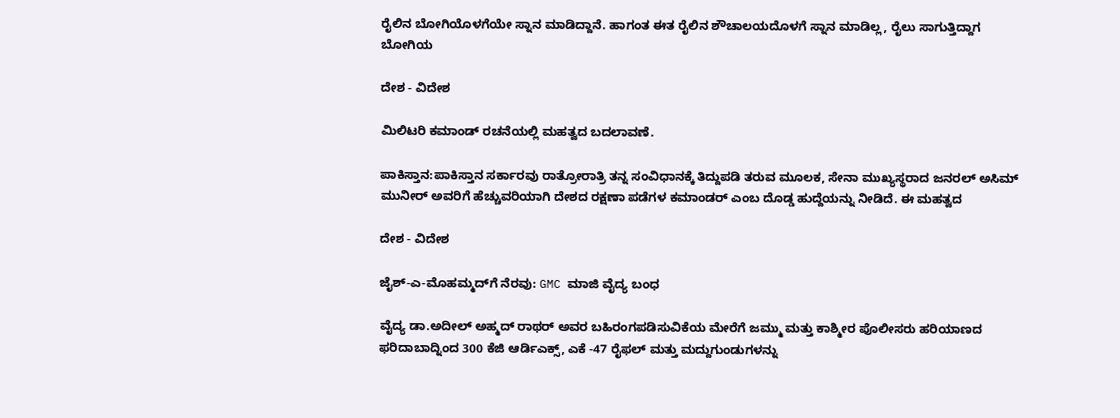ರೈಲಿನ ಬೋಗಿಯೊಳಗೆಯೇ ಸ್ನಾನ ಮಾಡಿದ್ದಾನೆ. ಹಾಗಂತ ಈತ ರೈಲಿನ ಶೌಚಾಲಯದೊಳಗೆ ಸ್ನಾನ ಮಾಡಿಲ್ಲ, ರೈಲು ಸಾಗುತ್ತಿದ್ದಾಗ ಬೋಗಿಯ

ದೇಶ - ವಿದೇಶ

ಮಿಲಿಟರಿ ಕಮಾಂಡ್ ರಚನೆಯಲ್ಲಿ ಮಹತ್ವದ ಬದಲಾವಣೆ.

ಪಾಕಿಸ್ತಾನ:ಪಾಕಿಸ್ತಾನ ಸರ್ಕಾರವು ರಾತ್ರೋರಾತ್ರಿ ತನ್ನ ಸಂವಿಧಾನಕ್ಕೆ ತಿದ್ದುಪಡಿ ತರುವ ಮೂಲಕ, ಸೇನಾ ಮುಖ್ಯಸ್ಥರಾದ ಜನರಲ್ ಅಸಿಮ್ ಮುನೀರ್ ಅವರಿಗೆ ಹೆಚ್ಚುವರಿಯಾಗಿ ದೇಶದ ರಕ್ಷಣಾ ಪಡೆಗಳ ಕಮಾಂಡರ್ ಎಂಬ ದೊಡ್ಡ ಹುದ್ದೆಯನ್ನು ನೀಡಿದೆ. ಈ ಮಹತ್ವದ

ದೇಶ - ವಿದೇಶ

ಜೈಶ್-ಎ-ಮೊಹಮ್ಮದ್‌ಗೆ ನೆರವು: GMC ಮಾಜಿ ವೈದ್ಯ ಬಂಧ

ವೈದ್ಯ ಡಾ.ಅದೀಲ್ ಅಹ್ಮದ್ ರಾಥರ್ ಅವರ ಬಹಿರಂಗಪಡಿಸುವಿಕೆಯ ಮೇರೆಗೆ ಜಮ್ಮು ಮತ್ತು ಕಾಶ್ಮೀರ ಪೊಲೀಸರು ಹರಿಯಾಣದ ಫರಿದಾಬಾದ್ನಿಂದ 300 ಕೆಜಿ ಆರ್ಡಿಎಕ್ಸ್, ಎಕೆ -47 ರೈಫಲ್ ಮತ್ತು ಮದ್ದುಗುಂಡುಗಳನ್ನು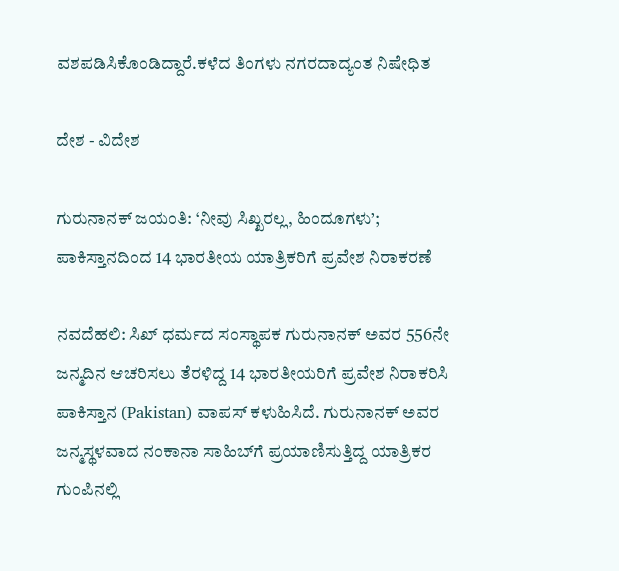ವಶಪಡಿಸಿಕೊಂಡಿದ್ದಾರೆ.ಕಳೆದ ತಿಂಗಳು ನಗರದಾದ್ಯಂತ ನಿಷೇಧಿತ

ದೇಶ - ವಿದೇಶ

ಗುರುನಾನಕ್ ಜಯಂತಿ: ‘ನೀವು ಸಿಖ್ಖರಲ್ಲ, ಹಿಂದೂಗಳು’; ಪಾಕಿಸ್ತಾನದಿಂದ 14 ಭಾರತೀಯ ಯಾತ್ರಿಕರಿಗೆ ಪ್ರವೇಶ ನಿರಾಕರಣೆ

ನವದೆಹಲಿ: ಸಿಖ್‌ ಧರ್ಮದ ಸಂಸ್ಥಾಪಕ ಗುರುನಾನಕ್‌ ಅವರ 556ನೇ ಜನ್ಮದಿನ ಆಚರಿಸಲು ತೆರಳಿದ್ದ 14 ಭಾರತೀಯರಿಗೆ ಪ್ರವೇಶ ನಿರಾಕರಿಸಿ ಪಾಕಿಸ್ತಾನ (Pakistan) ವಾಪಸ್‌ ಕಳುಹಿಸಿದೆ. ಗುರುನಾನಕ್‌ ಅವರ ಜನ್ಮಸ್ಥಳವಾದ ನಂಕಾನಾ ಸಾಹಿಬ್‌ಗೆ ಪ್ರಯಾಣಿಸುತ್ತಿದ್ದ ಯಾತ್ರಿಕರ ಗುಂಪಿನಲ್ಲಿ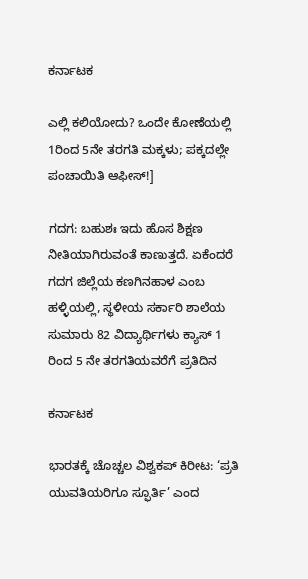ಕರ್ನಾಟಕ

ಎಲ್ಲಿ ಕಲಿಯೋದು? ಒಂದೇ ಕೋಣೆಯಲ್ಲಿ 1ರಿಂದ 5ನೇ ತರಗತಿ ಮಕ್ಕಳು; ಪಕ್ಕದಲ್ಲೇ ಪಂಚಾಯಿತಿ ಆಫೀಸ್!]

ಗದಗ: ಬಹುಶಃ ಇದು ಹೊಸ ಶಿಕ್ಷಣ ನೀತಿಯಾಗಿರುವಂತೆ ಕಾಣುತ್ತದೆ. ಏಕೆಂದರೆ ಗದಗ ಜಿಲ್ಲೆಯ ಕಣಗಿನಹಾಳ ಎಂಬ ಹಳ್ಳಿಯಲ್ಲಿ, ಸ್ಥಳೀಯ ಸರ್ಕಾರಿ ಶಾಲೆಯ ಸುಮಾರು 82 ವಿದ್ಯಾರ್ಥಿಗಳು ಕ್ಯಾಸ್ 1 ರಿಂದ 5 ನೇ ತರಗತಿಯವರೆಗೆ ಪ್ರತಿದಿನ

ಕರ್ನಾಟಕ

ಭಾರತಕ್ಕೆ ಚೊಚ್ಚಲ ವಿಶ್ವಕಪ್ ಕಿರೀಟ: ‘ಪ್ರತಿ ಯುವತಿಯರಿಗೂ ಸ್ಫೂರ್ತಿ’ ಎಂದ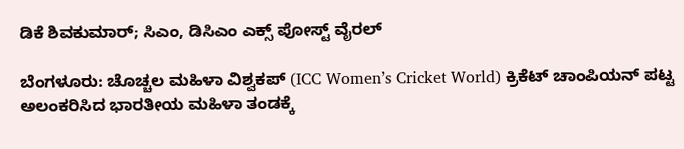ಡಿಕೆ ಶಿವಕುಮಾರ್; ಸಿಎಂ, ಡಿಸಿಎಂ ಎಕ್ಸ್ ಪೋಸ್ಟ್ ವೈರಲ್

ಬೆಂಗಳೂರು: ಚೊಚ್ಚಲ ಮಹಿಳಾ ವಿಶ್ವಕಪ್‌ (ICC Women’s Cricket World) ಕ್ರಿಕೆಟ್‌ ಚಾಂಪಿಯನ್‌ ಪಟ್ಟ ಅಲಂಕರಿಸಿದ ಭಾರತೀಯ ಮಹಿಳಾ ತಂಡಕ್ಕೆ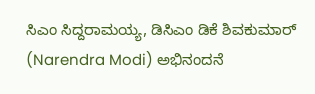ಸಿಎಂ ಸಿದ್ದರಾಮಯ್ಯ, ಡಿಸಿಎಂ ಡಿಕೆ ಶಿವಕುಮಾರ್‌ (Narendra Modi) ಅಭಿನಂದನೆ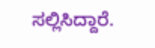ಸಲ್ಲಿಸಿದ್ದಾರೆ.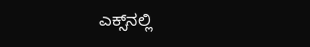ಎಕ್ಸ್‌ನಲ್ಲಿ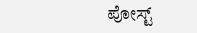ಪೋಸ್ಟ್‌